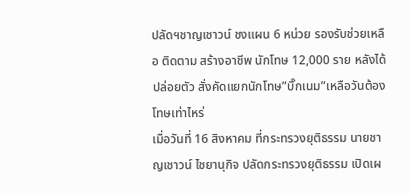ปลัดฯชาญเชาวน์ ชงแผน 6 หน่วย รองรับช่วยเหลือ ติดตาม สร้างอาชีพ นักโทษ 12,000 ราย หลังได้ปล่อยตัว สั่งคัดแยกนักโทษ”บิ๊กเนม”เหลือวันต้องโทษเท่าไหร่
เมื่อวันที่ 16 สิงหาคม ที่กระทรวงยุติธรรม นายชาญเชาวน์ ไชยานุกิจ ปลัดกระทรวงยุติธรรม เปิดเผ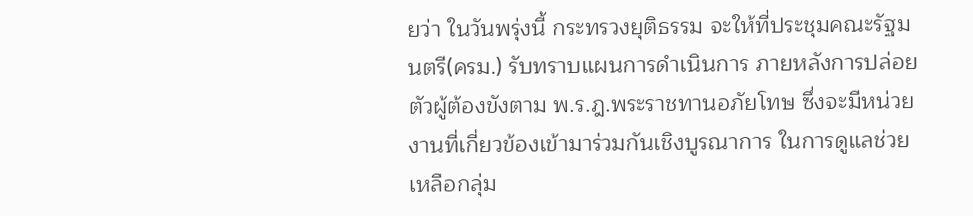ยว่า ในวันพรุ่งนี้ กระทรวงยุติธรรม จะให้ที่ประชุมคณะรัฐมนตรี(ครม.) รับทราบแผนการดำเนินการ ภายหลังการปล่อยตัวผู้ต้องขังตาม พ.ร.ฎ.พระราชทานอภัยโทษ ซึ่งจะมีหน่วยงานที่เกี่ยวข้องเข้ามาร่วมกันเชิงบูรณาการ ในการดูแลช่วยเหลือกลุ่ม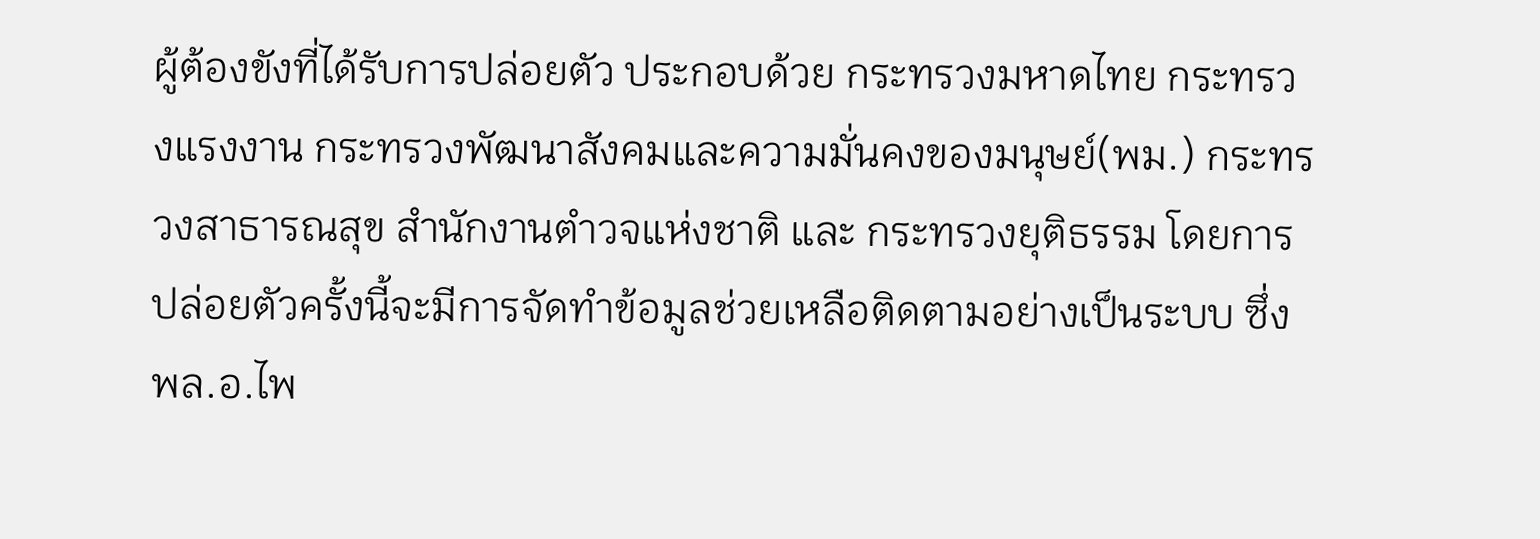ผู้ต้องขังที่ได้รับการปล่อยตัว ประกอบด้วย กระทรวงมหาดไทย กระทรวงแรงงาน กระทรวงพัฒนาสังคมและความมั่นคงของมนุษย์(พม.) กระทรวงสาธารณสุข สำนักงานตำวจแห่งชาติ และ กระทรวงยุติธรรม โดยการปล่อยตัวครั้งนี้จะมีการจัดทำข้อมูลช่วยเหลือติดตามอย่างเป็นระบบ ซึ่งพล.อ.ไพ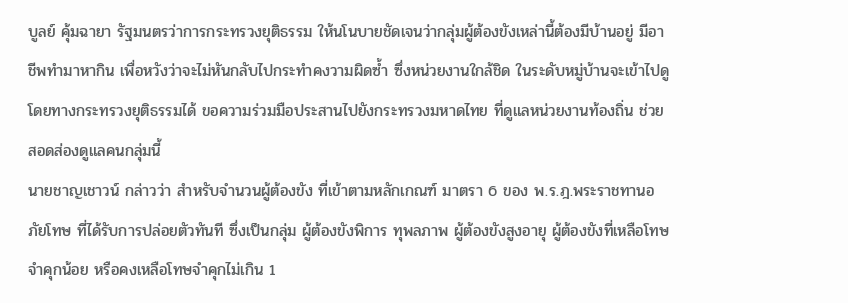บูลย์ คุ้มฉายา รัฐมนตรว่าการกระทรวงยุติธรรม ให้นโนบายชัดเจนว่ากลุ่มผู้ต้องขังเหล่านี้ต้องมีบ้านอยู่ มีอาชีพทำมาหากิน เพื่อหวังว่าจะไม่หันกลับไปกระทำคงวามผิดซ้ำ ซึ่งหน่วยงานใกล้ชิด ในระดับหมู่บ้านจะเข้าไปดู โดยทางกระทรวงยุติธรรมได้ ขอความร่วมมือประสานไปยังกระทรวงมหาดไทย ที่ดูแลหน่วยงานท้องถิ่น ช่วยสอดส่องดูแลคนกลุ่มนี้
นายชาญเชาวน์ กล่าวว่า สำหรับจำนวนผู้ต้องขัง ที่เข้าตามหลักเกณฑ์ มาตรา 6 ของ พ.ร.ฎ.พระราชทานอภัยโทษ ที่ได้รับการปล่อยตัวทันที ซึ่งเป็นกลุ่ม ผู้ต้องขังพิการ ทุพลภาพ ผู้ต้องขังสูงอายุ ผู้ต้องขังที่เหลือโทษจำคุกน้อย หรือคงเหลือโทษจำคุกไม่เกิน 1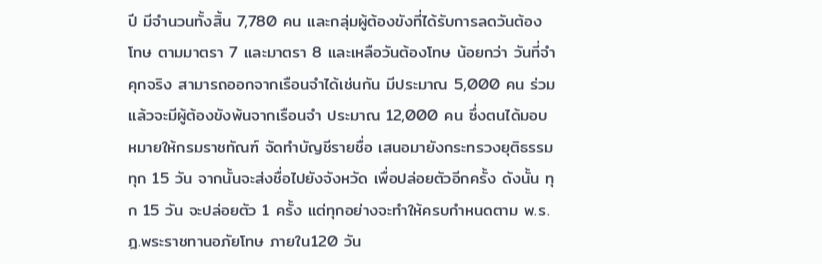ปี มีจำนวนทั้งสิ้น 7,780 คน และกลุ่มผู้ต้องขังที่ได้รับการลดวันต้องโทษ ตามมาตรา 7 และมาตรา 8 และเหลือวันต้องโทษ น้อยกว่า วันที่จำคุกจริง สามารถออกจากเรือนจำได้เช่นกัน มีประมาณ 5,000 คน ร่วมแล้วจะมีผู้ต้องขังพ้นจากเรือนจำ ประมาณ 12,000 คน ซึ่งตนได้มอบหมายให้กรมราชทัณฑ์ จัดทำบัญชีรายชื่อ เสนอมายังกระทรวงยุติธรรมทุก 15 วัน จากนั้นจะส่งชื่อไปยังจังหวัด เพื่อปล่อยตัวอีกครั้ง ดังนั้น ทุก 15 วัน จะปล่อยตัว 1 ครั้ง แต่ทุกอย่างจะทำให้ครบกำหนดตาม พ.ร.ฎ.พระราชทานอภัยโทษ ภายใน120 วัน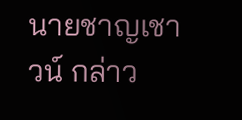นายชาญเชาวน์ กล่าว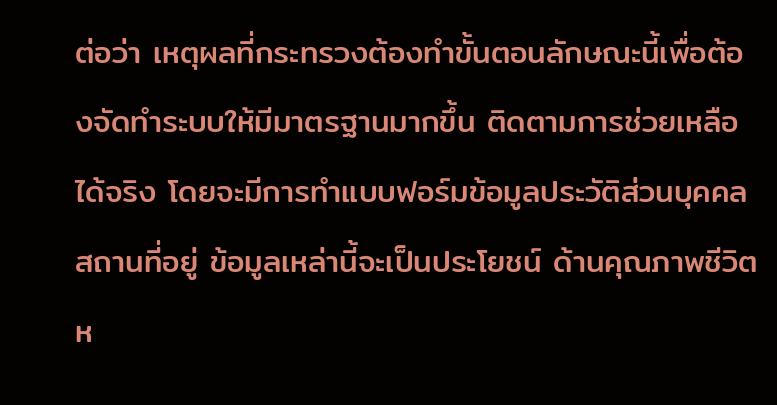ต่อว่า เหตุผลที่กระทรวงต้องทำขั้นตอนลักษณะนี้เพื่อต้องจัดทำระบบให้มีมาตรฐานมากขึ้น ติดตามการช่วยเหลือได้จริง โดยจะมีการทำแบบฟอร์มข้อมูลประวัติส่วนบุคคล สถานที่อยู่ ข้อมูลเหล่านี้จะเป็นประโยชน์ ด้านคุณภาพชีวิตห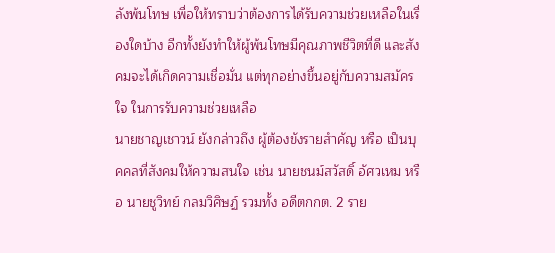ลังพ้นโทษ เพื่อให้ทราบว่าต้องการได้รับความช่วยเหลือในเรื่องใดบ้าง อีกทั้งยังทำให้ผู้พ้นโทษมีคุณภาพชีวิตที่ดี และสังคมจะได้เกิดความเชื่อมั่น แต่ทุกอย่างขึ้นอยู่กับความสมัครใจ ในการรับความช่วยเหลือ
นายชาญเชาวน์ ยังกล่าวถึง ผู้ต้องขังรายสำคัญ หรือ เป็นบุคคลที่สังคมให้ความสนใจ เช่น นายชนม์สวัสดิ์ อัศวเหม หรือ นายชูวิทย์ กลมวิศิษฏ์ รวมทั้ง อดีตกกต. 2 ราย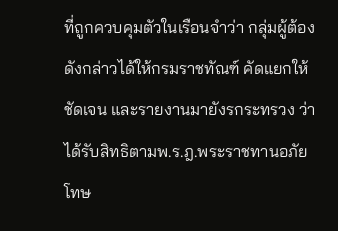ที่ถูกควบคุมตัวในเรือนจำว่า กลุ่มผู้ต้องดังกล่าวได้ให้กรมราชทัณฑ์ คัดแยกให้ชัดเจน และรายงานมายังรกระทรวง ว่าได้รับสิทธิตามพ.ร.ฎ.พระราชทานอภัยโทษ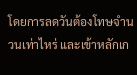โดยการลดวันต้องโทษจำนวนเท่าไหร่ และเข้าหลักเก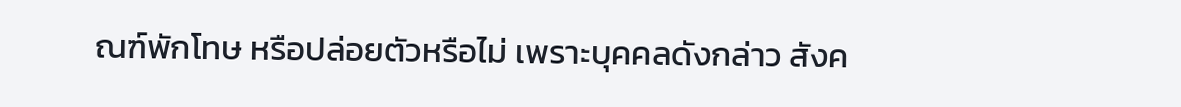ณฑ์พักโทษ หรือปล่อยตัวหรือไม่ เพราะบุคคลดังกล่าว สังค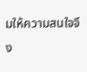มให้ความสนใจจึง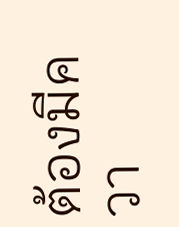ต้องมีควา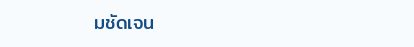มชัดเจน